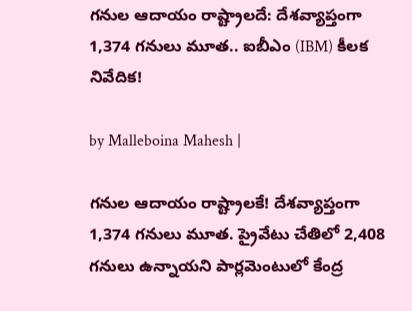గనుల ఆదాయం రాష్ట్రాలదే: దేశవ్యాప్తంగా 1,374 గనులు మూత.. ఐబీఎం (IBM) కీలక నివేదిక!

by Malleboina Mahesh |

గనుల ఆదాయం రాష్ట్రాలకే! దేశవ్యాప్తంగా 1,374 గనులు మూత. ప్రైవేటు చేతిలో 2,408 గనులు ఉన్నాయని పార్లమెంటులో కేంద్ర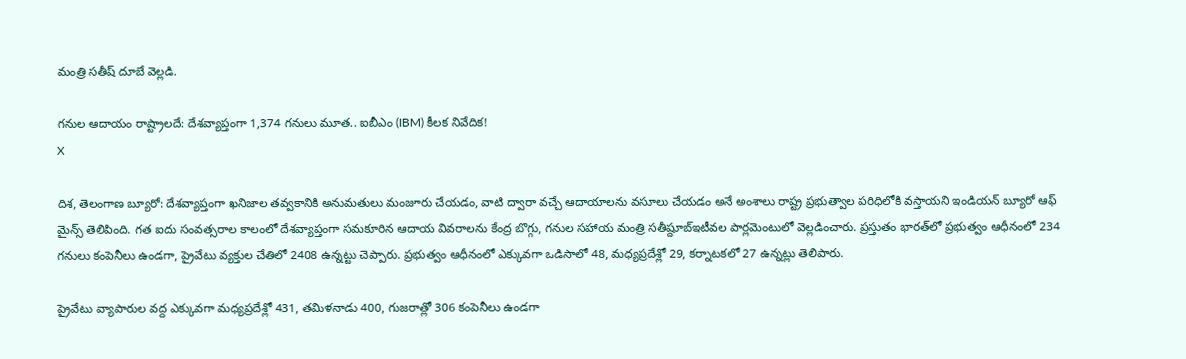మంత్రి సతీష్ దూబే వెల్లడి.

గనుల ఆదాయం రాష్ట్రాలదే: దేశవ్యాప్తంగా 1,374 గనులు మూత.. ఐబీఎం (IBM) కీలక నివేదిక!
X

దిశ, తెలంగాణ బ్యూరో: దేశవ్యాప్తంగా ఖనిజాల తవ్వకానికి అనుమతులు మంజూరు చేయడం, వాటి ద్వారా వచ్చే ఆదాయాలను వసూలు చేయడం అనే అంశాలు రాష్ట్ర ప్రభుత్వాల పరిధిలోకి వస్తాయని ఇండియన్ బ్యూరో ఆఫ్ మైన్స్ తెలిపింది. గత ఐదు సంవత్సరాల కాలంలో దేశవ్యాప్తంగా సమకూరిన ఆదాయ వివరాలను కేంద్ర బొగ్గు, గనుల సహాయ మంత్రి సతీష్దూబ్ఇటీవల పార్లమెంటులో వెల్లడించారు. ప్రస్తుతం భారత్‌లో ప్రభుత్వం ఆధీనంలో 234 గనులు కంపెనీలు ఉండగా, ప్రైవేటు వ్యక్తుల చేతిలో 2408 ఉన్నట్టు చెప్పారు. ప్రభుత్వం ఆధీనంలో ఎక్కువగా ఒడిసాలో 48, మధ్యప్రదేశ్లో 29, కర్నాటకలో 27 ఉన్నట్లు తెలిపారు.

ప్రైవేటు వ్యాపారుల వద్ద ఎక్కువగా మధ్యప్రదేశ్లో 431, తమిళనాడు 400, గుజరాత్లో 306 కంపెనీలు ఉండగా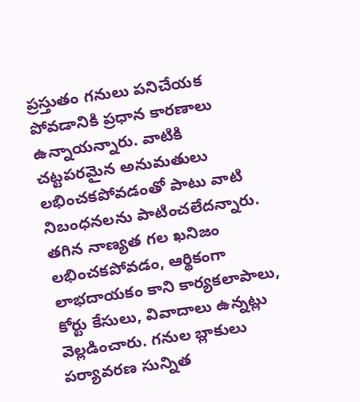ప్రస్తుతం గనులు పనిచేయక పోవడానికి ప్రధాన కారణాలు ఉన్నాయన్నారు. వాటికి చట్టపరమైన అనుమతులు లభించకపోవడంతో పాటు వాటి నిబంధనలను పాటించలేదన్నారు. తగిన నాణ్యత గల ఖనిజం లభించకపోవడం, ఆర్థికంగా లాభదాయకం కాని కార్యకలాపాలు, కోర్టు కేసులు, వివాదాలు ఉన్నట్లు వెల్లడించారు. గనుల బ్లాకులు పర్యావరణ సున్నిత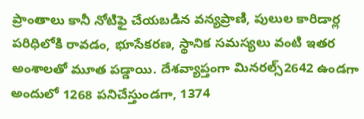ప్రాంతాలు కానీ నోటిఫై చేయబడిన వన్యప్రాణి, పులుల కారిడార్ల పరిధిలోకి రావడం, భూసేకరణ, స్థానిక సమస్యలు వంటి ఇతర అంశాలతో మూత పడ్డాయి. దేశవ్యాప్తంగా మినరల్స్2642 ఉండగా అందులో 1268 పనిచేస్తుండగా, 1374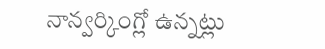నాన్వర్కింగ్లో ఉన్నట్లు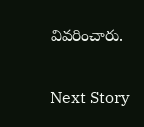వివరించారు.


Next Story